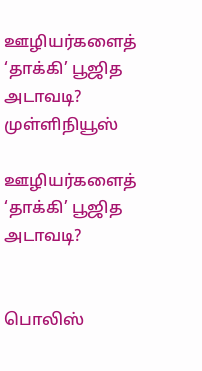ஊழியர்களைத் ‘தாக்கி’ பூஜித அடாவடி? முள்ளிநியூஸ்

ஊழியர்களைத் ‘தாக்கி’ பூஜித அடாவடி?


பொலிஸ்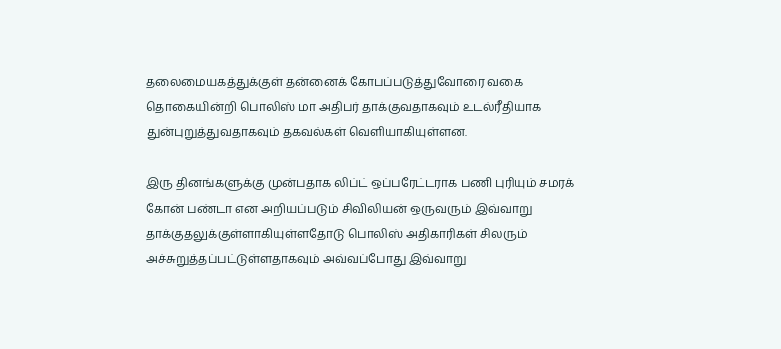தலைமையகத்துக்குள் தன்னைக் கோபப்படுத்துவோரை வகை தொகையின்றி பொலிஸ் மா அதிபர் தாக்குவதாகவும் உடல்ரீதியாக துன்புறுத்துவதாகவும் தகவல்கள் வெளியாகியுள்ளன.

இரு தினங்களுக்கு முன்பதாக லிப்ட் ஒப்பரேட்டராக பணி புரியும் சமரக் கோன் பண்டா என அறியப்படும் சிவிலியன் ஒருவரும் இவ்வாறு தாக்குதலுக்குள்ளாகியுள்ளதோடு பொலிஸ் அதிகாரிகள் சிலரும் அச்சுறுத்தப்பட்டுள்ளதாகவும் அவ்வப்போது இவ்வாறு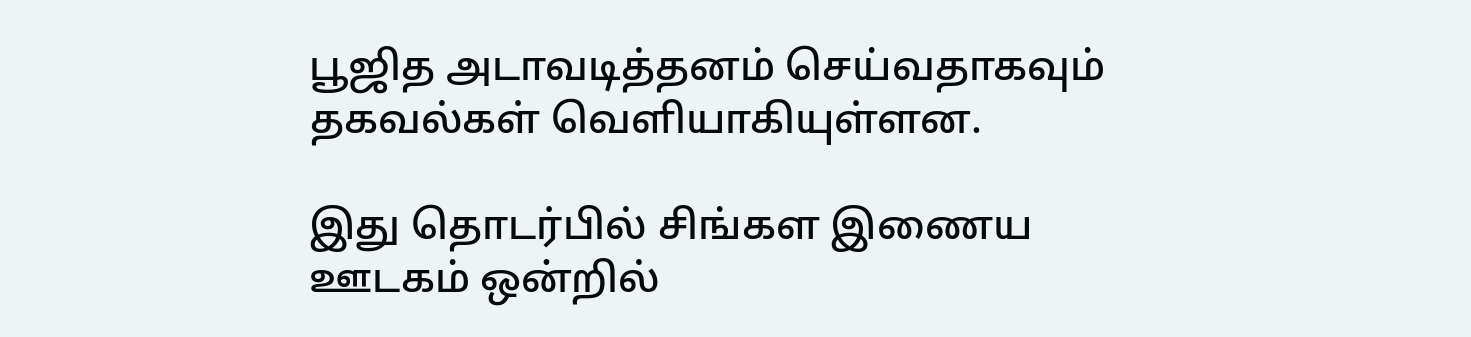பூஜித அடாவடித்தனம் செய்வதாகவும் தகவல்கள் வெளியாகியுள்ளன.

இது தொடர்பில் சிங்கள இணைய ஊடகம் ஒன்றில்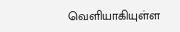வெளியாகியுள்ள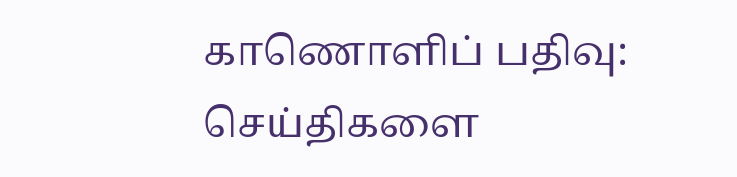காணொளிப் பதிவு:
செய்திகளை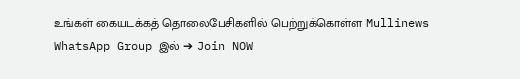உங்கள் கையடக்கத் தொலைபேசிகளில் பெற்றுக்கொள்ள Mullinews WhatsApp Group இல் ➔ Join NOW